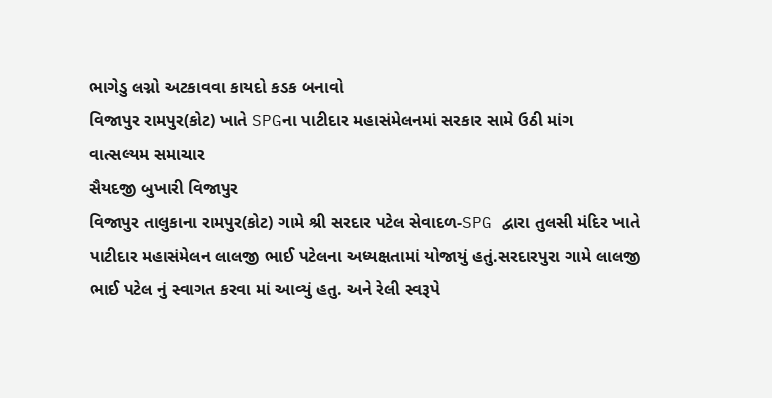ભાગેડુ લગ્નો અટકાવવા કાયદો કડક બનાવો
વિજાપુર રામપુર(કોટ) ખાતે SPGના પાટીદાર મહાસંમેલનમાં સરકાર સામે ઉઠી માંગ
વાત્સલ્યમ સમાચાર
સૈયદજી બુખારી વિજાપુર
વિજાપુર તાલુકાના રામપુર(કોટ) ગામે શ્રી સરદાર પટેલ સેવાદળ-SPG દ્વારા તુલસી મંદિર ખાતે પાટીદાર મહાસંમેલન લાલજી ભાઈ પટેલના અધ્યક્ષતામાં યોજાયું હતું.સરદારપુરા ગામે લાલજી ભાઈ પટેલ નું સ્વાગત કરવા માં આવ્યું હતુ. અને રેલી સ્વરૂપે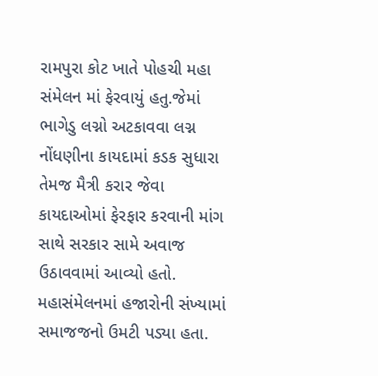રામપુરા કોટ ખાતે પોહચી મહા સંમેલન માં ફેરવાયું હતુ.જેમાં ભાગેડુ લગ્નો અટકાવવા લગ્ન નોંધણીના કાયદામાં કડક સુધારા તેમજ મૈત્રી કરાર જેવા કાયદાઓમાં ફેરફાર કરવાની માંગ સાથે સરકાર સામે અવાજ ઉઠાવવામાં આવ્યો હતો. મહાસંમેલનમાં હજારોની સંખ્યામાં સમાજજનો ઉમટી પડ્યા હતા.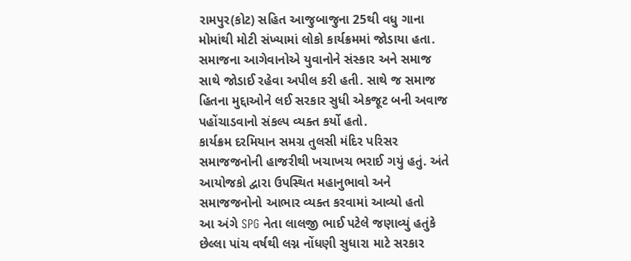રામપુર(કોટ) સહિત આજુબાજુના 25થી વધુ ગાના મોમાંથી મોટી સંખ્યામાં લોકો કાર્યક્રમમાં જોડાયા હતા. સમાજના આગેવાનોએ યુવાનોને સંસ્કાર અને સમાજ સાથે જોડાઈ રહેવા અપીલ કરી હતી. સાથે જ સમાજ હિતના મુદ્દાઓને લઈ સરકાર સુધી એકજૂટ બની અવાજ પહોંચાડવાનો સંકલ્પ વ્યક્ત કર્યો હતો.
કાર્યક્રમ દરમિયાન સમગ્ર તુલસી મંદિર પરિસર સમાજજનોની હાજરીથી ખચાખચ ભરાઈ ગયું હતું. અંતે આયોજકો દ્વારા ઉપસ્થિત મહાનુભાવો અને સમાજજનોનો આભાર વ્યક્ત કરવામાં આવ્યો હતો
આ અંગે SPG નેતા લાલજી ભાઈ પટેલે જણાવ્યું હતુંકે છેલ્લા પાંચ વર્ષથી લગ્ન નોંધણી સુધારા માટે સરકાર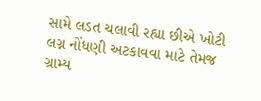સામે લડત ચલાવી રહ્યા છીએ ખોટી લગ્ન નોંધણી અટકાવવા માટે તેમજ ગ્રામ્ય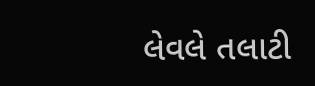લેવલે તલાટી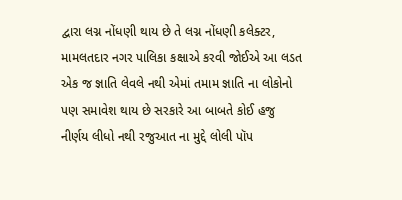દ્વારા લગ્ન નોંધણી થાય છે તે લગ્ન નોંધણી કલેક્ટર, મામલતદાર નગર પાલિકા કક્ષાએ કરવી જોઈએ આ લડત એક જ જ્ઞાતિ લેવલે નથી એમાં તમામ જ્ઞાતિ ના લોકોનો પણ સમાવેશ થાય છે સરકારે આ બાબતે કોઈ હજુ નીર્ણય લીધો નથી રજુઆત ના મુદ્દે લોલી પૉપ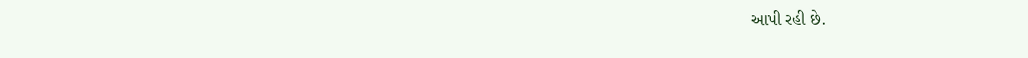આપી રહી છે.